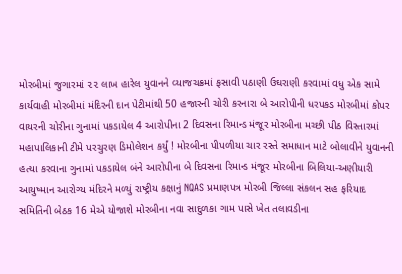મોરબીમાં જુગારમાં ૨૨ લાખ હારેલ યુવાનને વ્યાજચક્રમાં ફસાવી પઠાણી ઉઘરાણી કરવામાં વધુ એક સામે કાર્યવાહી મોરબીમાં મંદિરની દાન પેટીમાંથી 50 હજારની ચોરી કરનારા બે આરોપીની ધરપકડ મોરબીમાં કોપર વાયરની ચોરીના ગુનામાં પકડાયેલ 4 આરોપીના 2 દિવસના રિમાન્ડ મંજૂર મોરબીના મચ્છી પીઠ વિસ્તારમાં મહાપાલિકાની ટીમે પરચુરણ ડિમોલેશન કર્યું ! મોરબીના પીપળીયા ચાર રસ્તે સમાધાન માટે બોલાવીને યુવાનની હત્યા કરવાના ગુનામાં પકડાયેલ બંને આરોપીના બે દિવસના રિમાન્ડ મંજૂર મોરબીના બિલિયા-અણીયારી આયુષ્માન આરોગ્ય મંદિરને મળ્યું રાષ્ટ્રીય કક્ષાનું NQAS પ્રમાણપત્ર મોરબી જિલ્લા સંકલન સહ ફરિયાદ સમિતિની બેઠક 16 મેએ યોજાશે મોરબીના નવા સાદુળકા ગામ પાસે ખેત તલાવડીના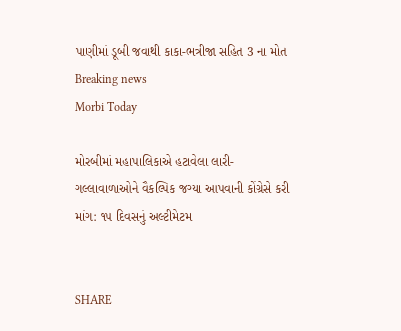પાણીમાં ડૂબી જવાથી કાકા-ભત્રીજા સહિત 3 ના મોત
Breaking news
Morbi Today

મોરબીમાં મહાપાલિકાએ હટાવેલા લારી-ગલ્લાવાળાઓને વૈકલ્પિક જગ્યા આપવાની કોંગ્રેસે કરી માંગ: ૧૫ દિવસનું અલ્ટીમેટમ


SHARE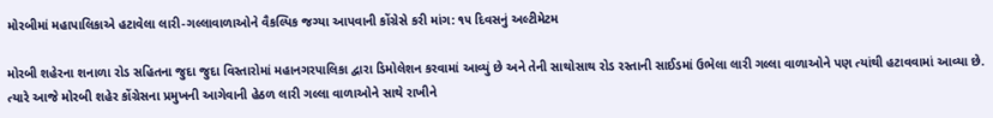મોરબીમાં મહાપાલિકાએ હટાવેલા લારી-ગલ્લાવાળાઓને વૈકલ્પિક જગ્યા આપવાની કોંગ્રેસે કરી માંગ: ૧૫ દિવસનું અલ્ટીમેટમ

મોરબી શહેરના શનાળા રોડ સહિતના જુદા જુદા વિસ્તારોમાં મહાનગરપાલિકા દ્વારા ડિમોલેશન કરવામાં આવ્યું છે અને તેની સાથોસાથ રોડ રસ્તાની સાઈડમાં ઉભેલા લારી ગલ્લા વાળાઓને પણ ત્યાંથી હટાવવામાં આવ્યા છે. ત્યારે આજે મોરબી શહેર કોંગ્રેસના પ્રમુખની આગેવાની હેઠળ લારી ગલ્લા વાળાઓને સાથે રાખીને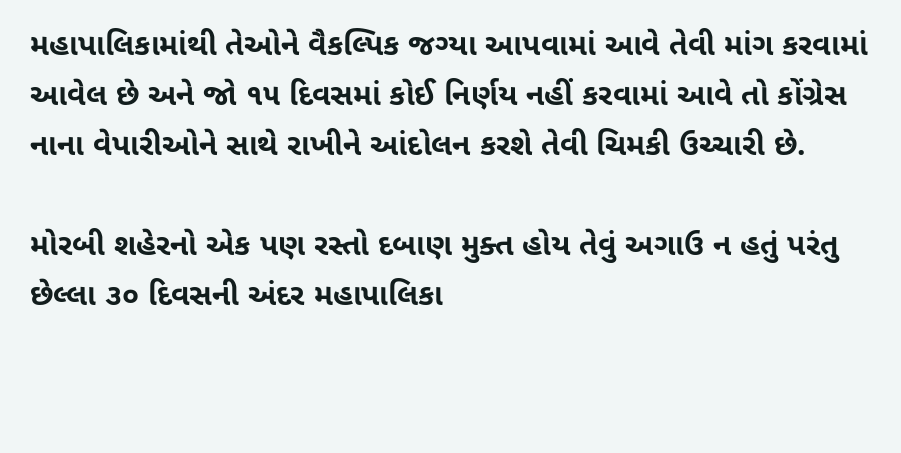મહાપાલિકામાંથી તેઓને વૈકલ્પિક જગ્યા આપવામાં આવે તેવી માંગ કરવામાં આવેલ છે અને જો ૧૫ દિવસમાં કોઈ નિર્ણય નહીં કરવામાં આવે તો કોંગ્રેસ નાના વેપારીઓને સાથે રાખીને આંદોલન કરશે તેવી ચિમકી ઉચ્ચારી છે.

મોરબી શહેરનો એક પણ રસ્તો દબાણ મુક્ત હોય તેવું અગાઉ ન હતું પરંતુ છેલ્લા ૩૦ દિવસની અંદર મહાપાલિકા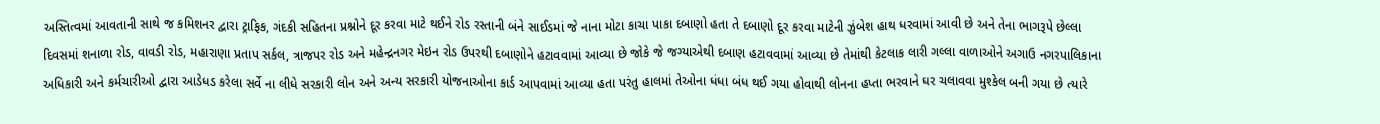અસ્તિત્વમાં આવતાની સાથે જ કમિશનર દ્વારા ટ્રાફિક, ગંદકી સહિતના પ્રશ્નોને દૂર કરવા માટે થઈને રોડ રસ્તાની બંને સાઈડમાં જે નાના મોટા કાચા પાકા દબાણો હતા તે દબાણો દૂર કરવા માટેની ઝુંબેશ હાથ ધરવામાં આવી છે અને તેના ભાગરૂપે છેલ્લા દિવસમાં શનાળા રોડ, વાવડી રોડ, મહારાણા પ્રતાપ સર્કલ, ત્રાજપર રોડ અને મહેન્દ્રનગર મેઇન રોડ ઉપરથી દબાણોને હટાવવામાં આવ્યા છે જોકે જે જગ્યાએથી દબાણ હટાવવામાં આવ્યા છે તેમાંથી કેટલાક લારી ગલ્લા વાળાઓને અગાઉ નગરપાલિકાના અધિકારી અને કર્મચારીઓ દ્વારા આડેધડ કરેલા સર્વે ના લીધે સરકારી લોન અને અન્ય સરકારી યોજનાઓના કાર્ડ આપવામાં આવ્યા હતા પરંતુ હાલમાં તેઓના ધંધા બંધ થઈ ગયા હોવાથી લોનના હપ્તા ભરવાને ઘર ચલાવવા મુશ્કેલ બની ગયા છે ત્યારે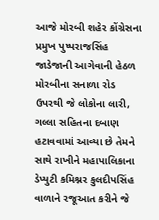આજે મોરબી શહેર કોંગ્રેસના પ્રમુખ પુષ્પરાજસિંહ જાડેજાની આગેવાની હેઠળ મોરબીના સનાળા રોડ ઉપરથી જે લોકોના લારી, ગલ્લા સહિતના દબાણ હટાવવામાં આવ્યા છે તેમને સાથે રાખીને મહાપાલિકાના ડેપ્યુટી કમિશ્નર કુલદીપસિંહ વાળાને રજૂઆત કરીને જે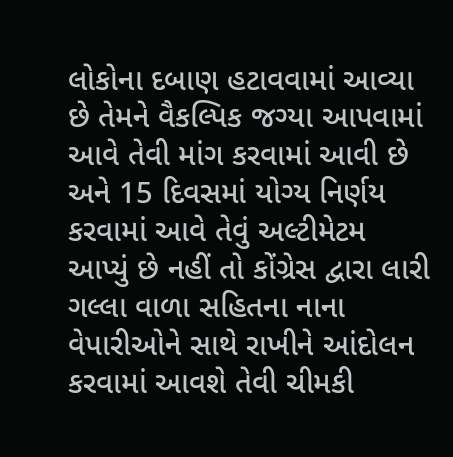લોકોના દબાણ હટાવવામાં આવ્યા છે તેમને વૈકલ્પિક જગ્યા આપવામાં આવે તેવી માંગ કરવામાં આવી છે અને 15 દિવસમાં યોગ્ય નિર્ણય કરવામાં આવે તેવું અલ્ટીમેટમ આપ્યું છે નહીં તો કોંગ્રેસ દ્વારા લારી ગલ્લા વાળા સહિતના નાના વેપારીઓને સાથે રાખીને આંદોલન કરવામાં આવશે તેવી ચીમકી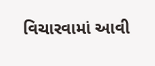વિચારવામાં આવી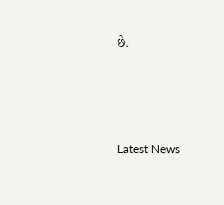છે.






Latest News